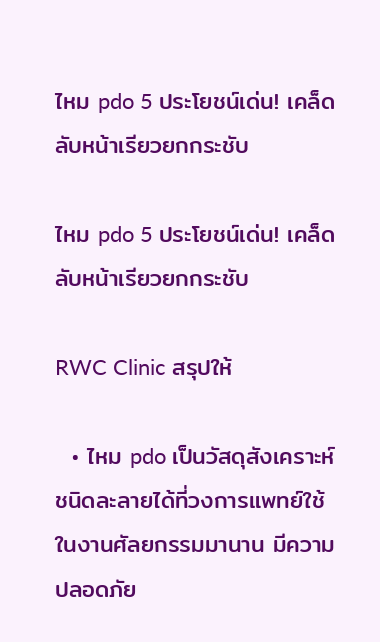ไหม pdo 5 ประโยชน์เด่น! เคล็ดลับหน้าเรียวยกกระชับ

ไหม pdo 5 ประโยชน์เด่น! เคล็ดลับหน้าเรียวยกกระชับ

RWC Clinic สรุปให้

  • ไหม pdo เป็นวัสดุสังเคราะห์ชนิดละลายได้ที่วงการแพทย์ใช้ในงานศัลยกรรมมานาน มีความปลอดภัย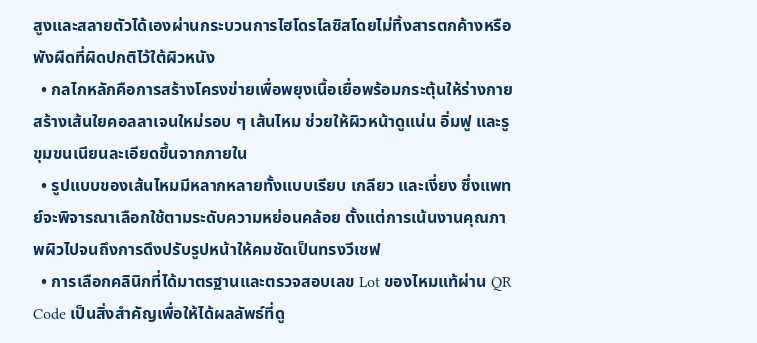สูงและสลายตัวได้เองผ่านกระบวนการไฮโดรไลซิสโดยไม่ทิ้งสารตกค้างหรือพังผืดที่ผิดปกติไว้ใต้ผิวหนัง
  • กลไกหลักคือการสร้างโครงข่ายเพื่อพยุงเนื้อเยื่อพร้อมกระตุ้นให้ร่างกายสร้างเส้นใยคอลลาเจนใหม่รอบ ๆ เส้นไหม ช่วยให้ผิวหน้าดูแน่น อิ่มฟู และรูขุมขนเนียนละเอียดขึ้นจากภายใน
  • รูปแบบของเส้นไหมมีหลากหลายทั้งแบบเรียบ เกลียว และเงี่ยง ซึ่งแพทย์จะพิจารณาเลือกใช้ตามระดับความหย่อนคล้อย ตั้งแต่การเน้นงานคุณภาพผิวไปจนถึงการดึงปรับรูปหน้าให้คมชัดเป็นทรงวีเชฟ
  • การเลือกคลินิกที่ได้มาตรฐานและตรวจสอบเลข Lot ของไหมแท้ผ่าน QR Code เป็นสิ่งสำคัญเพื่อให้ได้ผลลัพธ์ที่ดู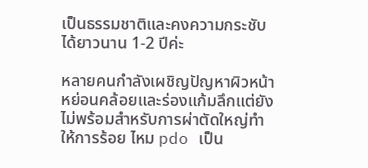เป็นธรรมชาติและคงความกระชับได้ยาวนาน 1-2 ปีค่ะ

หลายคนกำลังเผชิญปัญหาผิวหน้าหย่อนคล้อยและร่องแก้มลึกแต่ยังไม่พร้อมสำหรับการผ่าตัดใหญ่ทำให้การร้อย ไหม pdo เป็น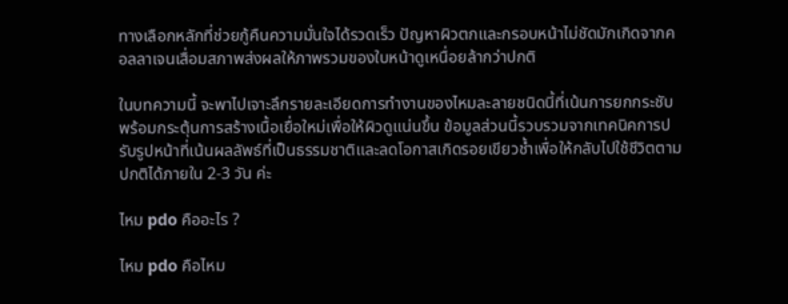ทางเลือกหลักที่ช่วยกู้คืนความมั่นใจได้รวดเร็ว ปัญหาผิวตกและกรอบหน้าไม่ชัดมักเกิดจากคอลลาเจนเสื่อมสภาพส่งผลให้ภาพรวมของใบหน้าดูเหนื่อยล้ากว่าปกติ

ในบทความนี้ จะพาไปเจาะลึกรายละเอียดการทำงานของไหมละลายชนิดนี้ที่เน้นการยกกระชับพร้อมกระตุ้นการสร้างเนื้อเยื่อใหม่เพื่อให้ผิวดูแน่นขึ้น ข้อมูลส่วนนี้รวบรวมจากเทคนิคการปรับรูปหน้าที่เน้นผลลัพธ์ที่เป็นธรรมชาติและลดโอกาสเกิดรอยเขียวช้ำเพื่อให้กลับไปใช้ชีวิตตามปกติได้ภายใน 2-3 วัน ค่ะ

ไหม pdo คืออะไร ?

ไหม pdo คือไหม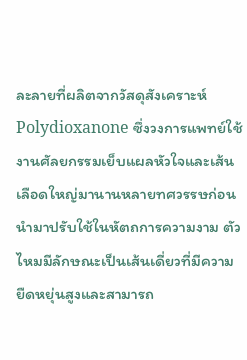ละลายที่ผลิตจากวัสดุสังเคราะห์ Polydioxanone ซึ่งวงการแพทย์ใช้งานศัลยกรรมเย็บแผลหัวใจและเส้นเลือดใหญ่มานานหลายทศวรรษก่อนนำมาปรับใช้ในหัตถการความงาม ตัวไหมมีลักษณะเป็นเส้นเดี่ยวที่มีความยืดหยุ่นสูงและสามารถ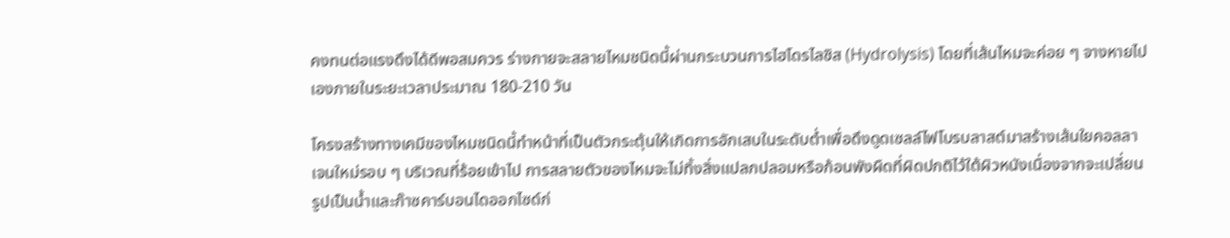คงทนต่อแรงดึงได้ดีพอสมควร ร่างกายจะสลายไหมชนิดนี้ผ่านกระบวนการไฮโดรไลซิส (Hydrolysis) โดยที่เส้นไหมจะค่อย ๆ จางหายไปเองภายในระยะเวลาประมาณ 180-210 วัน

โครงสร้างทางเคมีของไหมชนิดนี้ทำหน้าที่เป็นตัวกระตุ้นให้เกิดการอักเสบในระดับต่ำเพื่อดึงดูดเซลล์ไฟโบรบลาสต์มาสร้างเส้นใยคอลลาเจนใหม่รอบ ๆ บริเวณที่ร้อยเข้าไป การสลายตัวของไหมจะไม่ทิ้งสิ่งแปลกปลอมหรือก้อนพังผืดที่ผิดปกติไว้ใต้ผิวหนังเนื่องจากจะเปลี่ยนรูปเป็นน้ำและก๊าซคาร์บอนไดออกไซด์ก่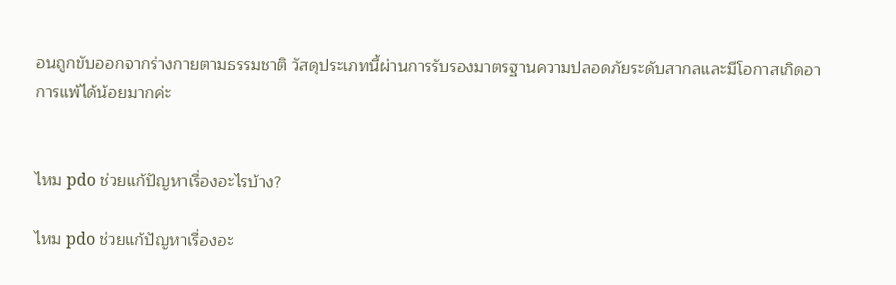อนถูกขับออกจากร่างกายตามธรรมชาติ วัสดุประเภทนี้ผ่านการรับรองมาตรฐานความปลอดภัยระดับสากลและมีโอกาสเกิดอาการแพ้ได้น้อยมากค่ะ


ไหม pdo ช่วยแก้ปัญหาเรื่องอะไรบ้าง?

ไหม pdo ช่วยแก้ปัญหาเรื่องอะ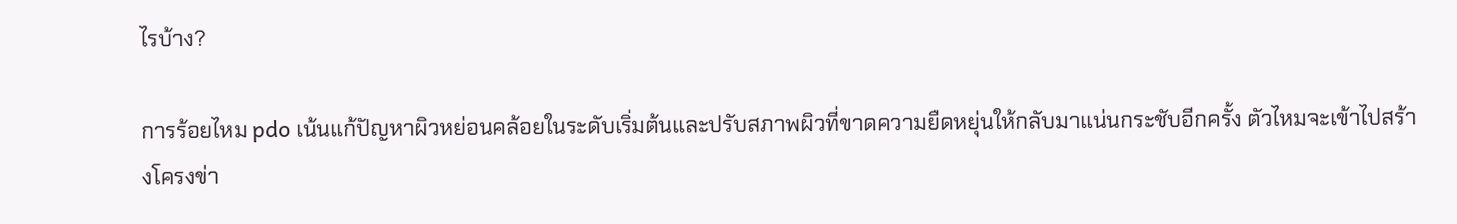ไรบ้าง?

การร้อยไหม pdo เน้นแก้ปัญหาผิวหย่อนคล้อยในระดับเริ่มต้นและปรับสภาพผิวที่ขาดความยืดหยุ่นให้กลับมาแน่นกระชับอีกครั้ง ตัวไหมจะเข้าไปสร้างโครงข่า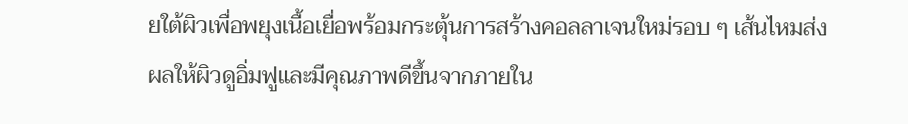ยใต้ผิวเพื่อพยุงเนื้อเยื่อพร้อมกระตุ้นการสร้างคอลลาเจนใหม่รอบ ๆ เส้นไหมส่งผลให้ผิวดูอิ่มฟูและมีคุณภาพดีขึ้นจากภายใน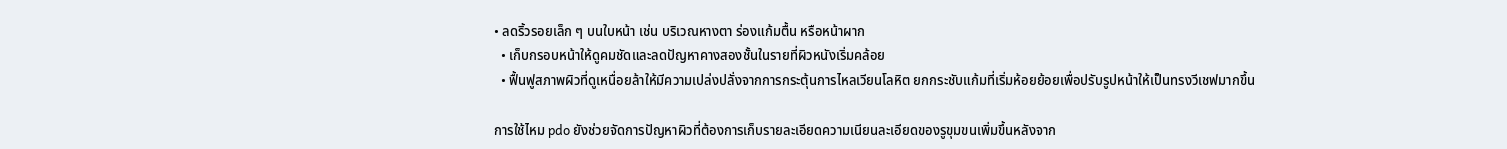• ลดริ้วรอยเล็ก ๆ บนใบหน้า เช่น บริเวณหางตา ร่องแก้มตื้น หรือหน้าผาก
  • เก็บกรอบหน้าให้ดูคมชัดและลดปัญหาคางสองชั้นในรายที่ผิวหนังเริ่มคล้อย
  • ฟื้นฟูสภาพผิวที่ดูเหนื่อยล้าให้มีความเปล่งปลั่งจากการกระตุ้นการไหลเวียนโลหิต ยกกระชับแก้มที่เริ่มห้อยย้อยเพื่อปรับรูปหน้าให้เป็นทรงวีเชฟมากขึ้น

การใช้ไหม pdo ยังช่วยจัดการปัญหาผิวที่ต้องการเก็บรายละเอียดความเนียนละเอียดของรูขุมขนเพิ่มขึ้นหลังจาก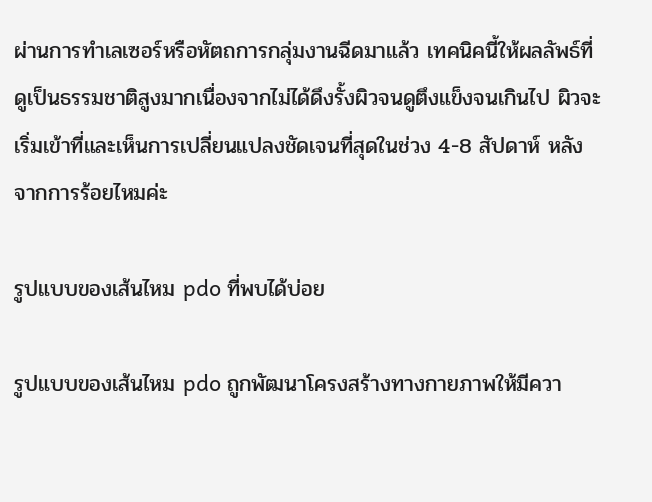ผ่านการทำเลเซอร์หรือหัตถการกลุ่มงานฉีดมาแล้ว เทคนิคนี้ให้ผลลัพธ์ที่ดูเป็นธรรมชาติสูงมากเนื่องจากไม่ได้ดึงรั้งผิวจนดูตึงแข็งจนเกินไป ผิวจะเริ่มเข้าที่และเห็นการเปลี่ยนแปลงชัดเจนที่สุดในช่วง 4-8 สัปดาห์ หลังจากการร้อยไหมค่ะ

รูปแบบของเส้นไหม pdo ที่พบได้บ่อย

รูปแบบของเส้นไหม pdo ถูกพัฒนาโครงสร้างทางกายภาพให้มีควา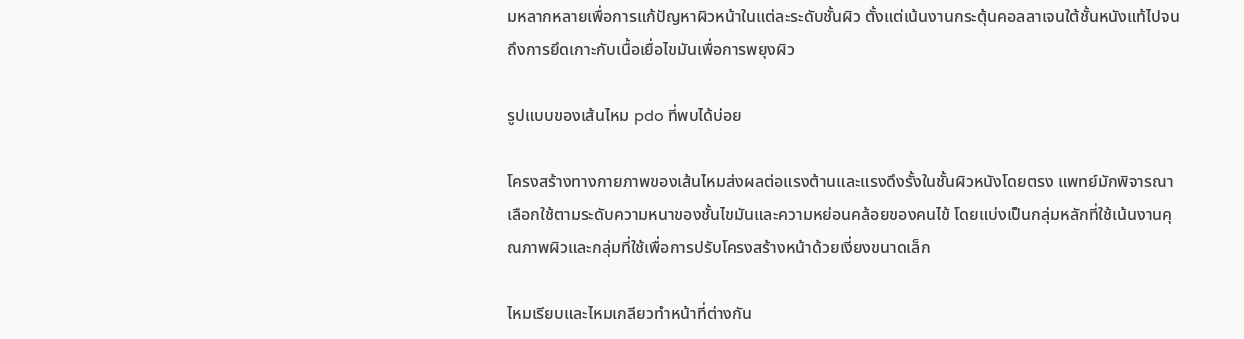มหลากหลายเพื่อการแก้ปัญหาผิวหน้าในแต่ละระดับชั้นผิว ตั้งแต่เน้นงานกระตุ้นคอลลาเจนใต้ชั้นหนังแท้ไปจนถึงการยึดเกาะกับเนื้อเยื่อไขมันเพื่อการพยุงผิว

รูปแบบของเส้นไหม pdo ที่พบได้บ่อย

โครงสร้างทางกายภาพของเส้นไหมส่งผลต่อแรงต้านและแรงดึงรั้งในชั้นผิวหนังโดยตรง แพทย์มักพิจารณาเลือกใช้ตามระดับความหนาของชั้นไขมันและความหย่อนคล้อยของคนไข้ โดยแบ่งเป็นกลุ่มหลักที่ใช้เน้นงานคุณภาพผิวและกลุ่มที่ใช้เพื่อการปรับโครงสร้างหน้าด้วยเงี่ยงขนาดเล็ก

ไหมเรียบและไหมเกลียวทำหน้าที่ต่างกัน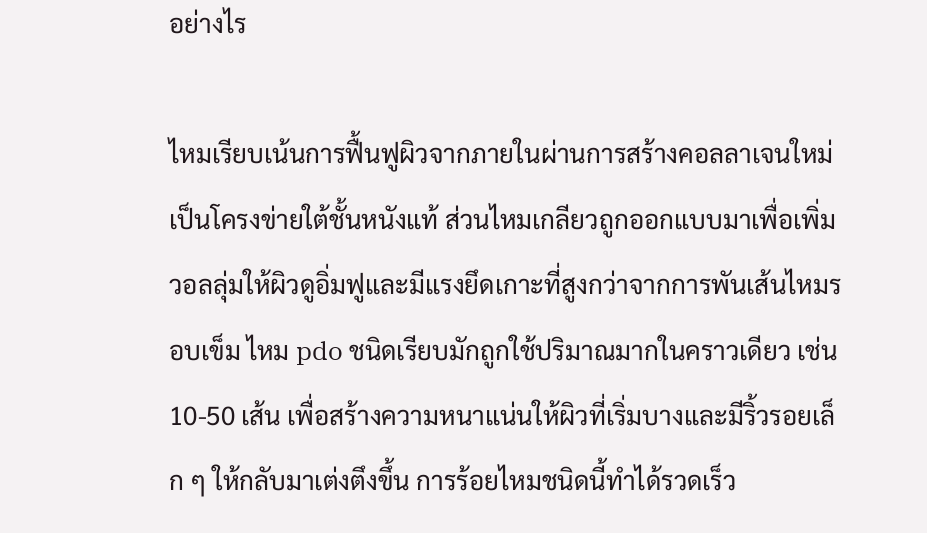อย่างไร

ไหมเรียบเน้นการฟื้นฟูผิวจากภายในผ่านการสร้างคอลลาเจนใหม่เป็นโครงข่ายใต้ชั้นหนังแท้ ส่วนไหมเกลียวถูกออกแบบมาเพื่อเพิ่มวอลลุ่มให้ผิวดูอิ่มฟูและมีแรงยึดเกาะที่สูงกว่าจากการพันเส้นไหมรอบเข็ม ไหม pdo ชนิดเรียบมักถูกใช้ปริมาณมากในคราวเดียว เช่น 10-50 เส้น เพื่อสร้างความหนาแน่นให้ผิวที่เริ่มบางและมีริ้วรอยเล็ก ๆ ให้กลับมาเต่งตึงขึ้น การร้อยไหมชนิดนี้ทำได้รวดเร็ว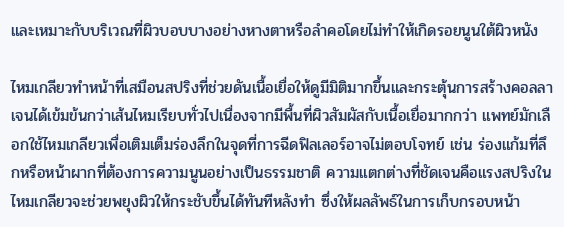และเหมาะกับบริเวณที่ผิวบอบบางอย่างหางตาหรือลำคอโดยไม่ทำให้เกิดรอยนูนใต้ผิวหนัง

ไหมเกลียวทำหน้าที่เสมือนสปริงที่ช่วยดันเนื้อเยื่อให้ดูมีมิติมากขึ้นและกระตุ้นการสร้างคอลลาเจนได้เข้มข้นกว่าเส้นไหมเรียบทั่วไปเนื่องจากมีพื้นที่ผิวสัมผัสกับเนื้อเยื่อมากกว่า แพทย์มักเลือกใช้ไหมเกลียวเพื่อเติมเต็มร่องลึกในจุดที่การฉีดฟิลเลอร์อาจไม่ตอบโจทย์ เช่น ร่องแก้มที่ลึกหรือหน้าผากที่ต้องการความนูนอย่างเป็นธรรมชาติ ความแตกต่างที่ชัดเจนคือแรงสปริงในไหมเกลียวจะช่วยพยุงผิวให้กระชับขึ้นได้ทันทีหลังทำ ซึ่งให้ผลลัพธ์ในการเก็บกรอบหน้า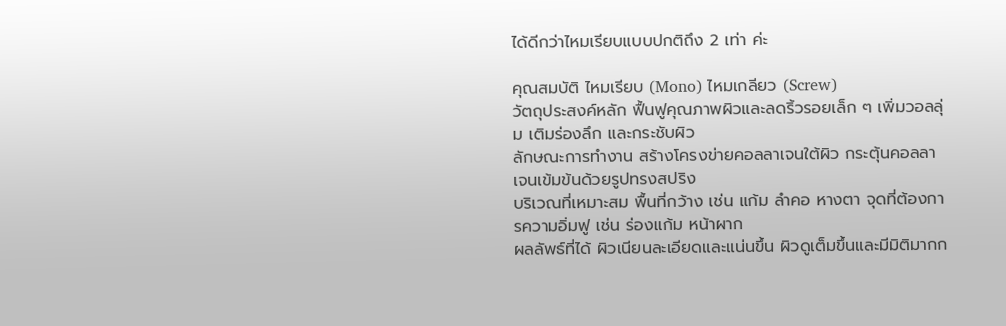ได้ดีกว่าไหมเรียบแบบปกติถึง 2 เท่า ค่ะ

คุณสมบัติ ไหมเรียบ (Mono) ไหมเกลียว (Screw)
วัตถุประสงค์หลัก ฟื้นฟูคุณภาพผิวและลดริ้วรอยเล็ก ๆ เพิ่มวอลลุ่ม เติมร่องลึก และกระชับผิว
ลักษณะการทำงาน สร้างโครงข่ายคอลลาเจนใต้ผิว กระตุ้นคอลลาเจนเข้มข้นด้วยรูปทรงสปริง
บริเวณที่เหมาะสม พื้นที่กว้าง เช่น แก้ม ลำคอ หางตา จุดที่ต้องการความอิ่มฟู เช่น ร่องแก้ม หน้าผาก
ผลลัพธ์ที่ได้ ผิวเนียนละเอียดและแน่นขึ้น ผิวดูเต็มขึ้นและมีมิติมากก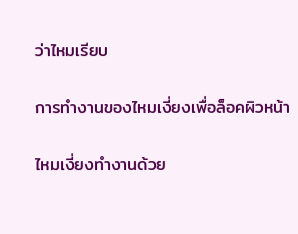ว่าไหมเรียบ

การทำงานของไหมเงี่ยงเพื่อล็อคผิวหน้า

ไหมเงี่ยงทำงานด้วย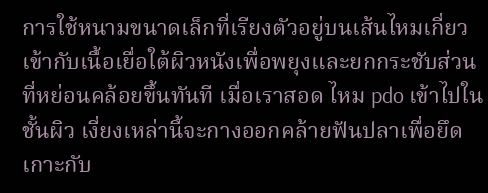การใช้หนามขนาดเล็กที่เรียงตัวอยู่บนเส้นไหมเกี่ยวเข้ากับเนื้อเยื่อใต้ผิวหนังเพื่อพยุงและยกกระชับส่วนที่หย่อนคล้อยขึ้นทันที เมื่อเราสอด ไหม pdo เข้าไปในชั้นผิว เงี่ยงเหล่านี้จะกางออกคล้ายฟันปลาเพื่อยึดเกาะกับ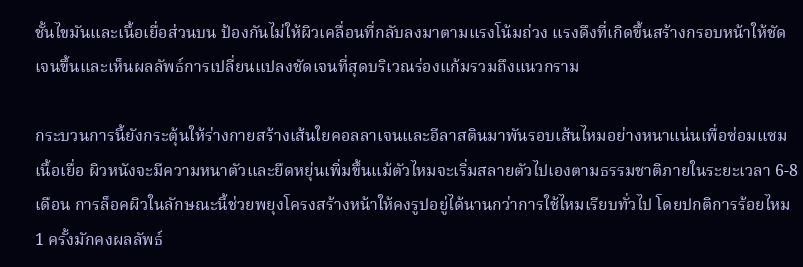ชั้นไขมันและเนื้อเยื่อส่วนบน ป้องกันไม่ให้ผิวเคลื่อนที่กลับลงมาตามแรงโน้มถ่วง แรงดึงที่เกิดขึ้นสร้างกรอบหน้าให้ชัดเจนขึ้นและเห็นผลลัพธ์การเปลี่ยนแปลงชัดเจนที่สุดบริเวณร่องแก้มรวมถึงแนวกราม

กระบวนการนี้ยังกระตุ้นให้ร่างกายสร้างเส้นใยคอลลาเจนและอีลาสตินมาพันรอบเส้นไหมอย่างหนาแน่นเพื่อซ่อมแซมเนื้อเยื่อ ผิวหนังจะมีความหนาตัวและยืดหยุ่นเพิ่มขึ้นแม้ตัวไหมจะเริ่มสลายตัวไปเองตามธรรมชาติภายในระยะเวลา 6-8 เดือน การล็อคผิวในลักษณะนี้ช่วยพยุงโครงสร้างหน้าให้คงรูปอยู่ได้นานกว่าการใช้ไหมเรียบทั่วไป โดยปกติการร้อยไหม 1 ครั้งมักคงผลลัพธ์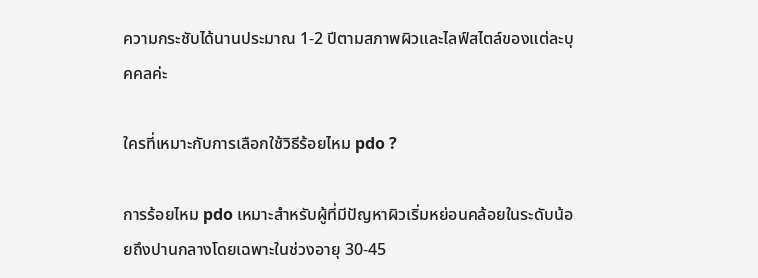ความกระชับได้นานประมาณ 1-2 ปีตามสภาพผิวและไลฟ์สไตล์ของแต่ละบุคคลค่ะ

ใครที่เหมาะกับการเลือกใช้วิธีร้อยไหม pdo ?

การร้อยไหม pdo เหมาะสำหรับผู้ที่มีปัญหาผิวเริ่มหย่อนคล้อยในระดับน้อยถึงปานกลางโดยเฉพาะในช่วงอายุ 30-45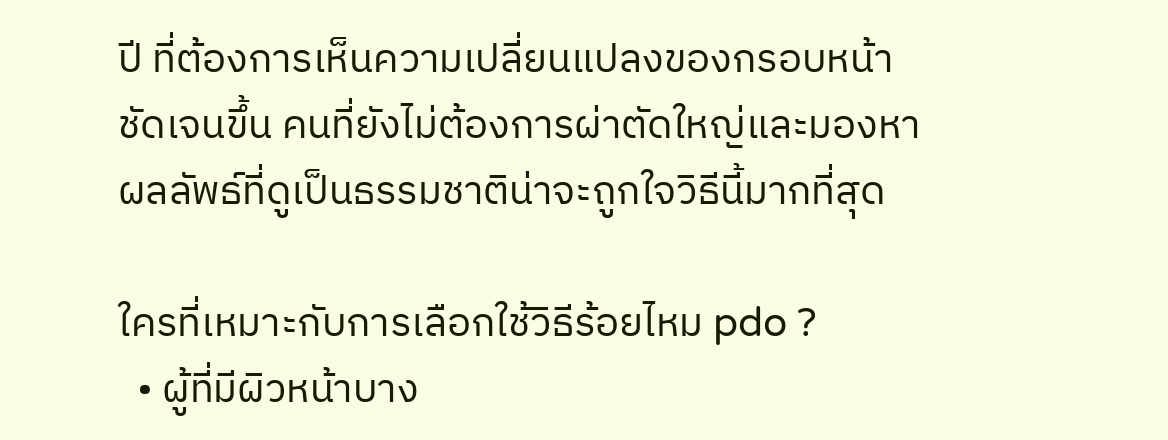ปี ที่ต้องการเห็นความเปลี่ยนแปลงของกรอบหน้าชัดเจนขึ้น คนที่ยังไม่ต้องการผ่าตัดใหญ่และมองหาผลลัพธ์ที่ดูเป็นธรรมชาติน่าจะถูกใจวิธีนี้มากที่สุด

ใครที่เหมาะกับการเลือกใช้วิธีร้อยไหม pdo ?
  • ผู้ที่มีผิวหน้าบาง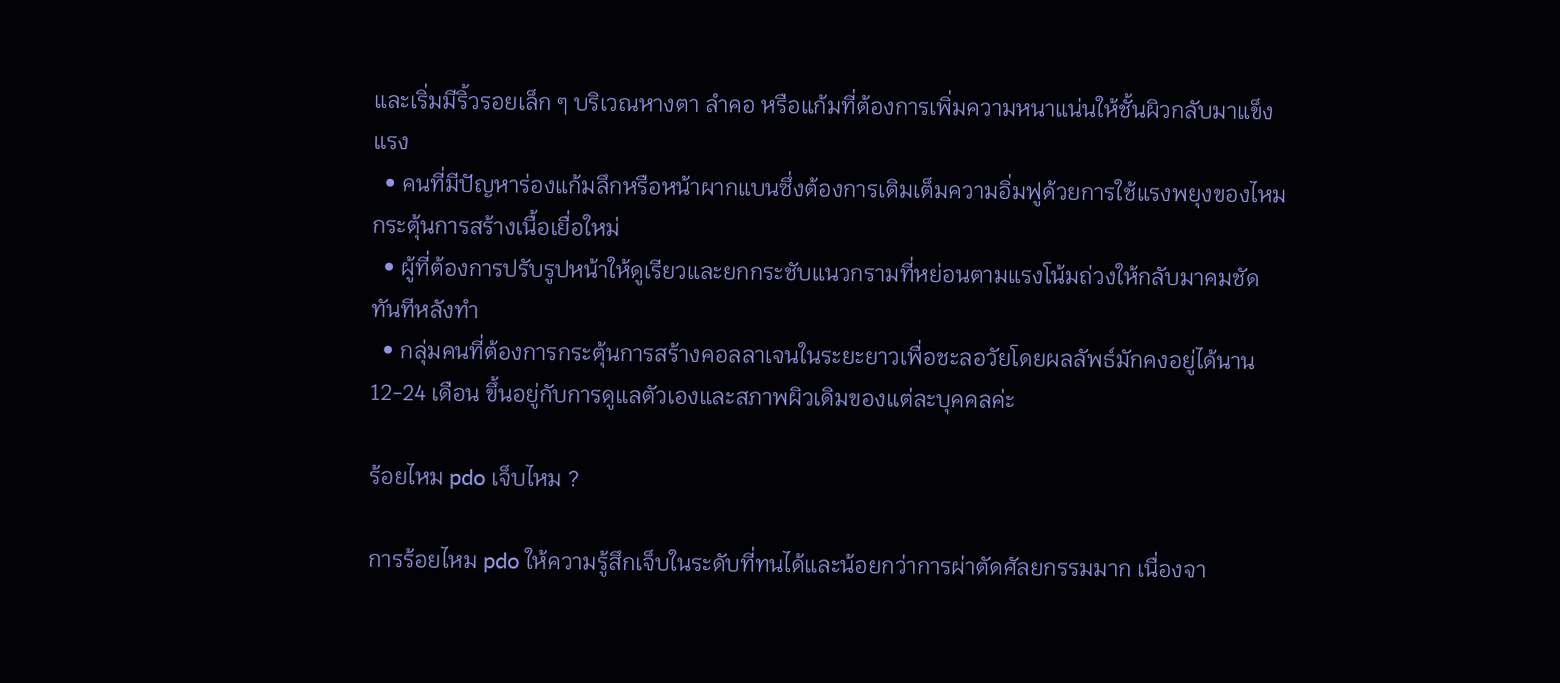และเริ่มมีริ้วรอยเล็ก ๆ บริเวณหางตา ลำคอ หรือแก้มที่ต้องการเพิ่มความหนาแน่นให้ชั้นผิวกลับมาแข็งแรง
  • คนที่มีปัญหาร่องแก้มลึกหรือหน้าผากแบนซึ่งต้องการเติมเต็มความอิ่มฟูด้วยการใช้แรงพยุงของไหมกระตุ้นการสร้างเนื้อเยื่อใหม่
  • ผู้ที่ต้องการปรับรูปหน้าให้ดูเรียวและยกกระชับแนวกรามที่หย่อนตามแรงโน้มถ่วงให้กลับมาคมชัดทันทีหลังทำ
  • กลุ่มคนที่ต้องการกระตุ้นการสร้างคอลลาเจนในระยะยาวเพื่อชะลอวัยโดยผลลัพธ์มักคงอยู่ได้นาน 12-24 เดือน ขึ้นอยู่กับการดูแลตัวเองและสภาพผิวเดิมของแต่ละบุคคลค่ะ

ร้อยไหม pdo เจ็บไหม ?

การร้อยไหม pdo ให้ความรู้สึกเจ็บในระดับที่ทนได้และน้อยกว่าการผ่าตัดศัลยกรรมมาก เนื่องจา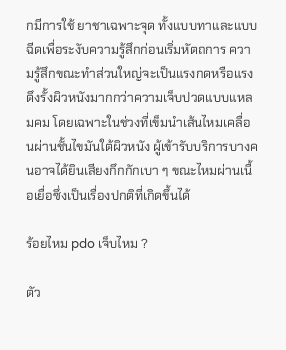กมีการใช้ ยาชาเฉพาะจุด ทั้งแบบทาและแบบฉีดเพื่อระงับความรู้สึกก่อนเริ่มหัตถการ ความรู้สึกขณะทำส่วนใหญ่จะเป็นแรงกดหรือแรงดึงรั้งผิวหนังมากกว่าความเจ็บปวดแบบแหลมคม โดยเฉพาะในช่วงที่เข็มนำเส้นไหมเคลื่อนผ่านชั้นไขมันใต้ผิวหนัง ผู้เข้ารับบริการบางคนอาจได้ยินเสียงกึกกักเบา ๆ ขณะไหมผ่านเนื้อเยื่อซึ่งเป็นเรื่องปกติที่เกิดขึ้นได้

ร้อยไหม pdo เจ็บไหม ?

ตัว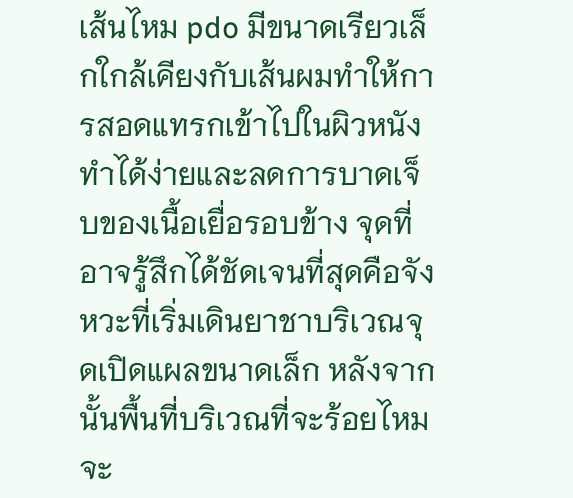เส้นไหม pdo มีขนาดเรียวเล็กใกล้เคียงกับเส้นผมทำให้การสอดแทรกเข้าไปในผิวหนังทำได้ง่ายและลดการบาดเจ็บของเนื้อเยื่อรอบข้าง จุดที่อาจรู้สึกได้ชัดเจนที่สุดคือจังหวะที่เริ่มเดินยาชาบริเวณจุดเปิดแผลขนาดเล็ก หลังจากนั้นพื้นที่บริเวณที่จะร้อยไหมจะ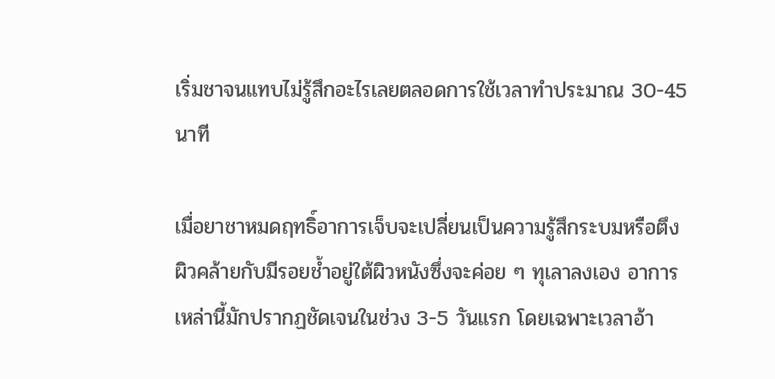เริ่มชาจนแทบไม่รู้สึกอะไรเลยตลอดการใช้เวลาทำประมาณ 30-45 นาที

เมื่อยาชาหมดฤทธิ์อาการเจ็บจะเปลี่ยนเป็นความรู้สึกระบมหรือตึงผิวคล้ายกับมีรอยช้ำอยู่ใต้ผิวหนังซึ่งจะค่อย ๆ ทุเลาลงเอง อาการเหล่านี้มักปรากฏชัดเจนในช่วง 3-5 วันแรก โดยเฉพาะเวลาอ้า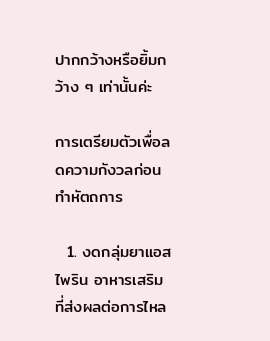ปากกว้างหรือยิ้มกว้าง ๆ เท่านั้นค่ะ

การเตรียมตัวเพื่อลดความกังวลก่อนทำหัตถการ

  1. งดกลุ่มยาแอสไพริน อาหารเสริมที่ส่งผลต่อการไหล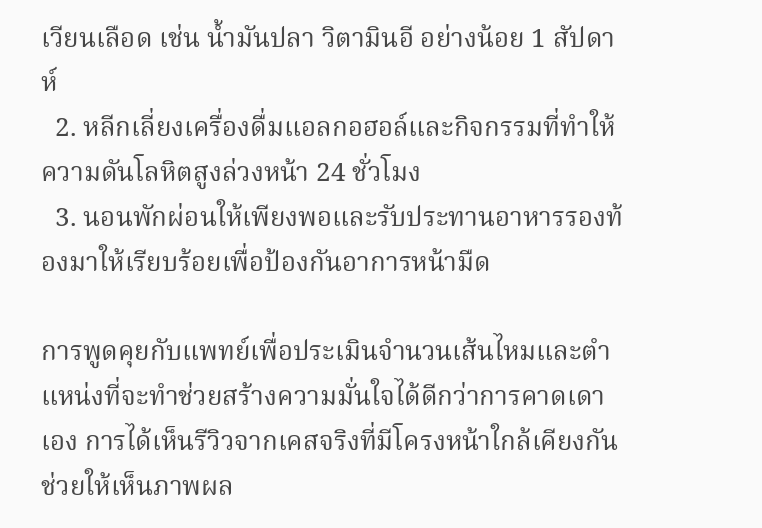เวียนเลือด เช่น น้ำมันปลา วิตามินอี อย่างน้อย 1 สัปดาห์
  2. หลีกเลี่ยงเครื่องดื่มแอลกอฮอล์และกิจกรรมที่ทำให้ความดันโลหิตสูงล่วงหน้า 24 ชั่วโมง
  3. นอนพักผ่อนให้เพียงพอและรับประทานอาหารรองท้องมาให้เรียบร้อยเพื่อป้องกันอาการหน้ามืด

การพูดคุยกับแพทย์เพื่อประเมินจำนวนเส้นไหมและตำแหน่งที่จะทำช่วยสร้างความมั่นใจได้ดีกว่าการคาดเดาเอง การได้เห็นรีวิวจากเคสจริงที่มีโครงหน้าใกล้เคียงกันช่วยให้เห็นภาพผล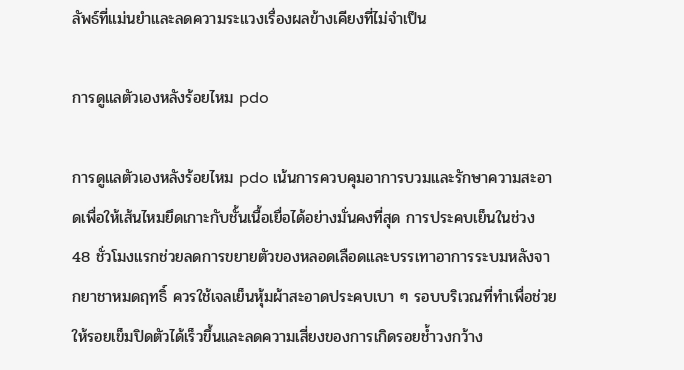ลัพธ์ที่แม่นยำและลดความระแวงเรื่องผลข้างเคียงที่ไม่จำเป็น

การดูแลตัวเองหลังร้อยไหม pdo

การดูแลตัวเองหลังร้อยไหม pdo เน้นการควบคุมอาการบวมและรักษาความสะอาดเพื่อให้เส้นไหมยึดเกาะกับชั้นเนื้อเยื่อได้อย่างมั่นคงที่สุด การประคบเย็นในช่วง 48 ชั่วโมงแรกช่วยลดการขยายตัวของหลอดเลือดและบรรเทาอาการระบมหลังจากยาชาหมดฤทธิ์ ควรใช้เจลเย็นหุ้มผ้าสะอาดประคบเบา ๆ รอบบริเวณที่ทำเพื่อช่วยให้รอยเข็มปิดตัวได้เร็วขึ้นและลดความเสี่ยงของการเกิดรอยช้ำวงกว้าง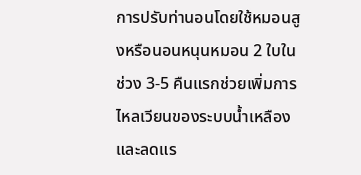การปรับท่านอนโดยใช้หมอนสูงหรือนอนหนุนหมอน 2 ใบในช่วง 3-5 คืนแรกช่วยเพิ่มการไหลเวียนของระบบน้ำเหลืองและลดแร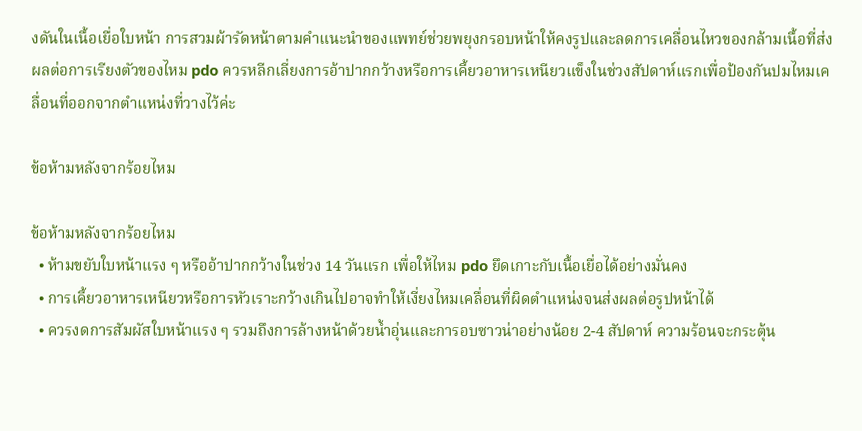งดันในเนื้อเยื่อใบหน้า การสวมผ้ารัดหน้าตามคำแนะนำของแพทย์ช่วยพยุงกรอบหน้าให้คงรูปและลดการเคลื่อนไหวของกล้ามเนื้อที่ส่งผลต่อการเรียงตัวของไหม pdo ควรหลีกเลี่ยงการอ้าปากกว้างหรือการเคี้ยวอาหารเหนียวแข็งในช่วงสัปดาห์แรกเพื่อป้องกันปมไหมเคลื่อนที่ออกจากตำแหน่งที่วางไว้ค่ะ

ข้อห้ามหลังจากร้อยไหม

ข้อห้ามหลังจากร้อยไหม
  • ห้ามขยับใบหน้าแรง ๆ หรืออ้าปากกว้างในช่วง 14 วันแรก เพื่อให้ไหม pdo ยึดเกาะกับเนื้อเยื่อได้อย่างมั่นคง
  • การเคี้ยวอาหารเหนียวหรือการหัวเราะกว้างเกินไปอาจทำให้เงี่ยงไหมเคลื่อนที่ผิดตำแหน่งจนส่งผลต่อรูปหน้าได้
  • ควรงดการสัมผัสใบหน้าแรง ๆ รวมถึงการล้างหน้าด้วยน้ำอุ่นและการอบซาวน่าอย่างน้อย 2-4 สัปดาห์ ความร้อนจะกระตุ้น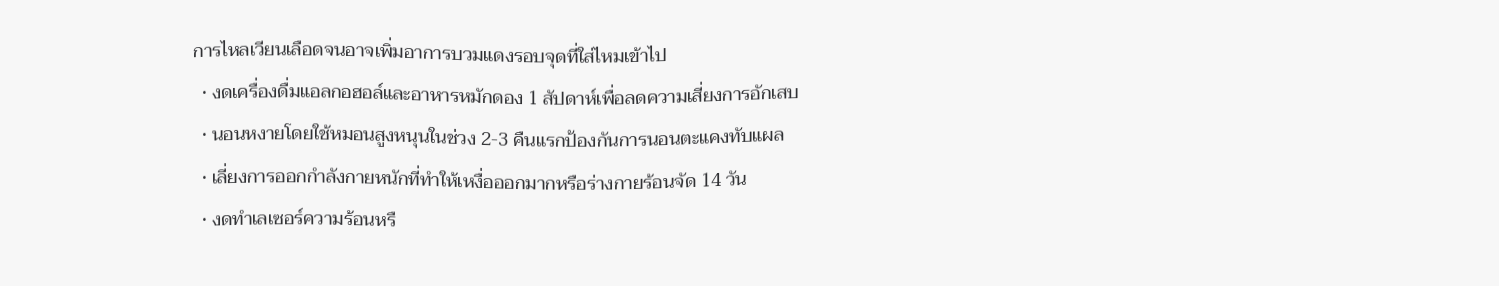การไหลเวียนเลือดจนอาจเพิ่มอาการบวมแดงรอบจุดที่ใส่ไหมเข้าไป
  • งดเครื่องดื่มแอลกอฮอล์และอาหารหมักดอง 1 สัปดาห์เพื่อลดความเสี่ยงการอักเสบ
  • นอนหงายโดยใช้หมอนสูงหนุนในช่วง 2-3 คืนแรกป้องกันการนอนตะแคงทับแผล
  • เลี่ยงการออกกำลังกายหนักที่ทำให้เหงื่อออกมากหรือร่างกายร้อนจัด 14 วัน
  • งดทำเลเซอร์ความร้อนหรื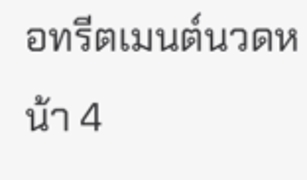อทรีตเมนต์นวดหน้า 4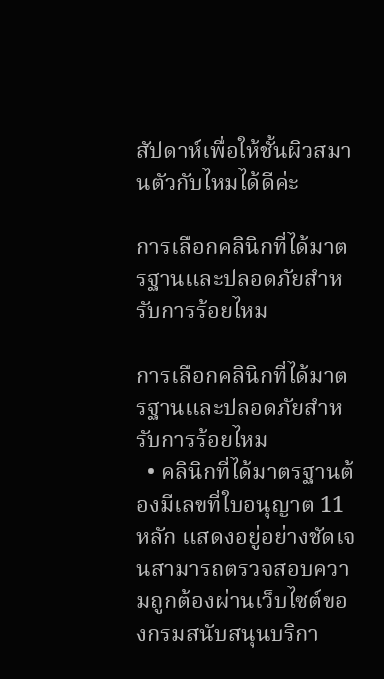สัปดาห์เพื่อให้ชั้นผิวสมานตัวกับไหมได้ดีค่ะ

การเลือกคลินิกที่ได้มาตรฐานและปลอดภัยสำหรับการร้อยไหม

การเลือกคลินิกที่ได้มาตรฐานและปลอดภัยสำหรับการร้อยไหม
  • คลินิกที่ได้มาตรฐานต้องมีเลขที่ใบอนุญาต 11 หลัก แสดงอยู่อย่างชัดเจนสามารถตรวจสอบความถูกต้องผ่านเว็บไซต์ของกรมสนับสนุนบริกา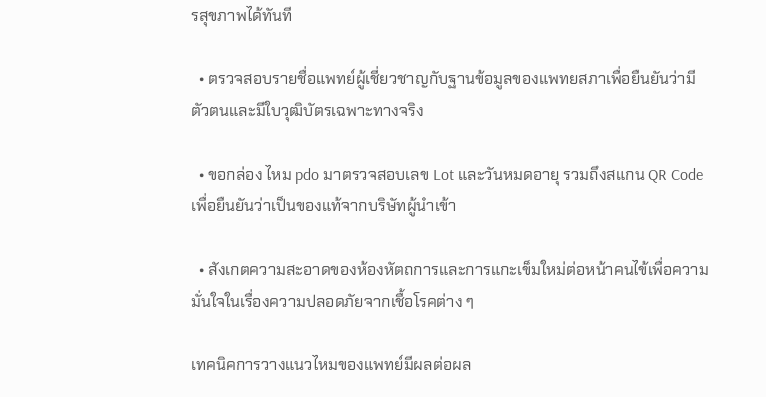รสุขภาพได้ทันที

  • ตรวจสอบรายชื่อแพทย์ผู้เชี่ยวชาญกับฐานข้อมูลของแพทยสภาเพื่อยืนยันว่ามีตัวตนและมีใบวุฒิบัตรเฉพาะทางจริง

  • ขอกล่อง ไหม pdo มาตรวจสอบเลข Lot และวันหมดอายุ รวมถึงสแกน QR Code เพื่อยืนยันว่าเป็นของแท้จากบริษัทผู้นำเข้า

  • สังเกตความสะอาดของห้องหัตถการและการแกะเข็มใหม่ต่อหน้าคนไข้เพื่อความมั่นใจในเรื่องความปลอดภัยจากเชื้อโรคต่าง ๆ

เทคนิคการวางแนวไหมของแพทย์มีผลต่อผล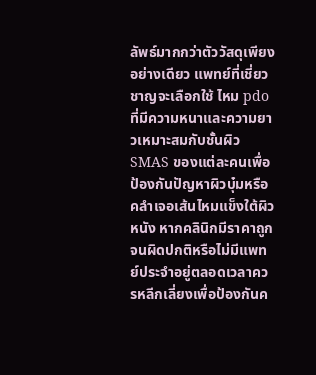ลัพธ์มากกว่าตัววัสดุเพียงอย่างเดียว แพทย์ที่เชี่ยวชาญจะเลือกใช้ ไหม pdo ที่มีความหนาและความยาวเหมาะสมกับชั้นผิว SMAS ของแต่ละคนเพื่อป้องกันปัญหาผิวบุ๋มหรือคลำเจอเส้นไหมแข็งใต้ผิวหนัง หากคลินิกมีราคาถูกจนผิดปกติหรือไม่มีแพทย์ประจำอยู่ตลอดเวลาควรหลีกเลี่ยงเพื่อป้องกันค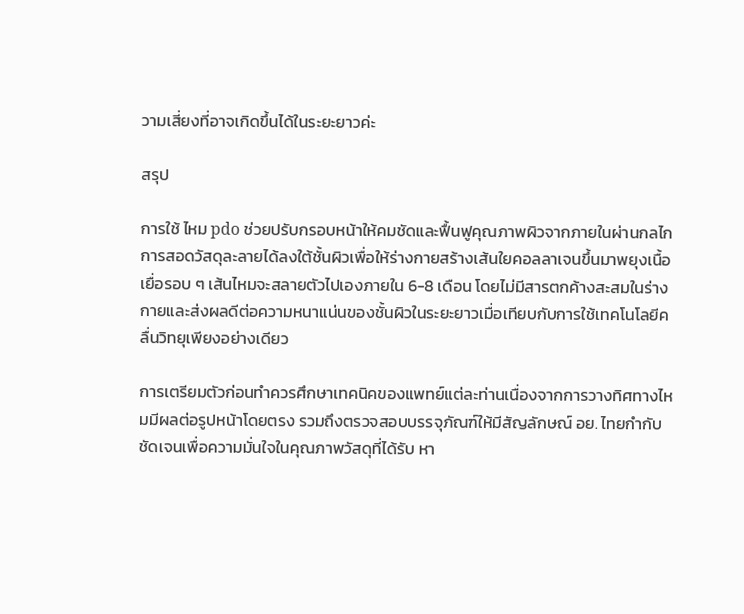วามเสี่ยงที่อาจเกิดขึ้นได้ในระยะยาวค่ะ

สรุป

การใช้ ไหม pdo ช่วยปรับกรอบหน้าให้คมชัดและฟื้นฟูคุณภาพผิวจากภายในผ่านกลไกการสอดวัสดุละลายได้ลงใต้ชั้นผิวเพื่อให้ร่างกายสร้างเส้นใยคอลลาเจนขึ้นมาพยุงเนื้อเยื่อรอบ ๆ เส้นไหมจะสลายตัวไปเองภายใน 6-8 เดือน โดยไม่มีสารตกค้างสะสมในร่างกายและส่งผลดีต่อความหนาแน่นของชั้นผิวในระยะยาวเมื่อเทียบกับการใช้เทคโนโลยีคลื่นวิทยุเพียงอย่างเดียว

การเตรียมตัวก่อนทำควรศึกษาเทคนิคของแพทย์แต่ละท่านเนื่องจากการวางทิศทางไหมมีผลต่อรูปหน้าโดยตรง รวมถึงตรวจสอบบรรจุภัณฑ์ให้มีสัญลักษณ์ อย. ไทยกำกับชัดเจนเพื่อความมั่นใจในคุณภาพวัสดุที่ได้รับ หา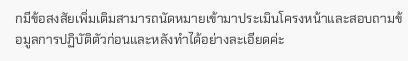กมีข้อสงสัยเพิ่มเติมสามารถนัดหมายเข้ามาประเมินโครงหน้าและสอบถามข้อมูลการปฏิบัติตัวก่อนและหลังทำได้อย่างละเอียดค่ะ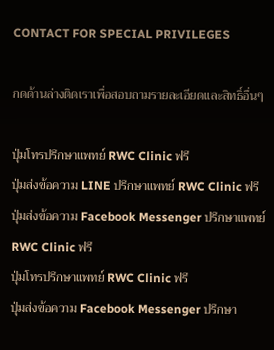CONTACT FOR SPECIAL PRIVILEGES

กดด้านล่างติดเราเพื่อสอบถามรายละเอียดเเละสิทธิ์อื่นๆ

ปุ่มโทรปรึกษาแพทย์ RWC Clinic ฟรี
ปุ่มส่งข้อความ LINE ปรึกษาแพทย์ RWC Clinic ฟรี
ปุ่มส่งข้อความ Facebook Messenger ปรึกษาแพทย์ RWC Clinic ฟรี
ปุ่มโทรปรึกษาแพทย์ RWC Clinic ฟรี
ปุ่มส่งข้อความ Facebook Messenger ปรึกษา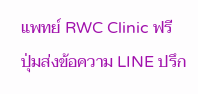แพทย์ RWC Clinic ฟรี
ปุ่มส่งข้อความ LINE ปรึก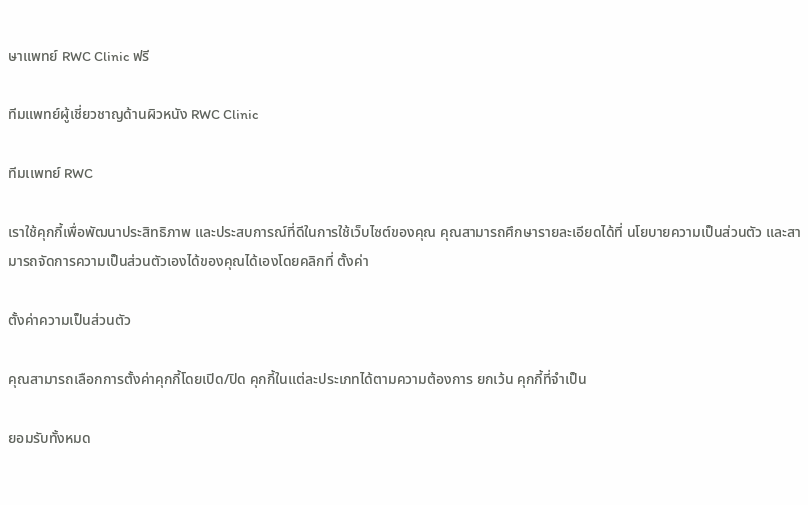ษาแพทย์ RWC Clinic ฟรี

ทีมแพทย์ผู้เชี่ยวชาญด้านผิวหนัง RWC Clinic

ทีมเเพทย์ RWC

เราใช้คุกกี้เพื่อพัฒนาประสิทธิภาพ และประสบการณ์ที่ดีในการใช้เว็บไซต์ของคุณ คุณสามารถศึกษารายละเอียดได้ที่ นโยบายความเป็นส่วนตัว และสามารถจัดการความเป็นส่วนตัวเองได้ของคุณได้เองโดยคลิกที่ ตั้งค่า

ตั้งค่าความเป็นส่วนตัว

คุณสามารถเลือกการตั้งค่าคุกกี้โดยเปิด/ปิด คุกกี้ในแต่ละประเภทได้ตามความต้องการ ยกเว้น คุกกี้ที่จำเป็น

ยอมรับทั้งหมด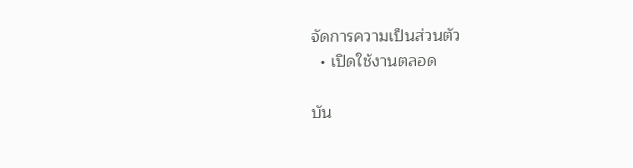จัดการความเป็นส่วนตัว
  • เปิดใช้งานตลอด

บัน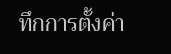ทึกการตั้งค่า